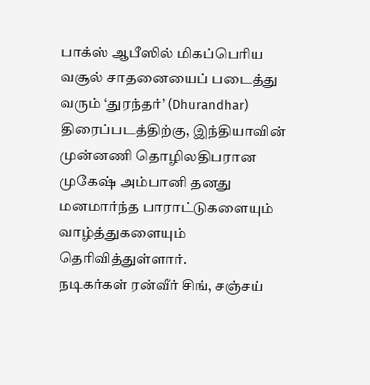பாக்ஸ் ஆபீஸில் மிகப்பெரிய வசூல் சாதனையைப் படைத்து வரும் ‘துரந்தர்’ (Dhurandhar) திரைப்படத்திற்கு, இந்தியாவின் முன்னணி தொழிலதிபரான முகேஷ் அம்பானி தனது மனமார்ந்த பாராட்டுகளையும் வாழ்த்துகளையும் தெரிவித்துள்ளார்.
நடிகர்கள் ரன்வீர் சிங், சஞ்சய்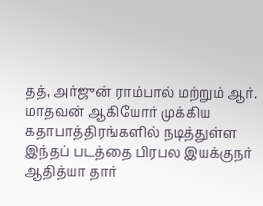தத், அர்ஜுன் ராம்பால் மற்றும் ஆர். மாதவன் ஆகியோர் முக்கிய கதாபாத்திரங்களில் நடித்துள்ள இந்தப் படத்தை பிரபல இயக்குநர் ஆதித்யா தார்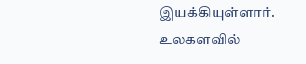இயக்கியுள்ளார்.
உலகளவில்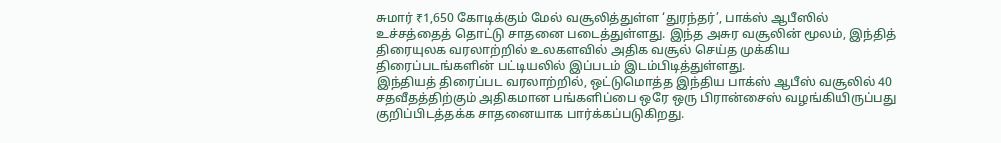சுமார் ₹1,650 கோடிக்கும் மேல் வசூலித்துள்ள ‘துரந்தர்’, பாக்ஸ் ஆபீஸில் உச்சத்தைத் தொட்டு சாதனை படைத்துள்ளது. இந்த அசுர வசூலின் மூலம், இந்தித் திரையுலக வரலாற்றில் உலகளவில் அதிக வசூல் செய்த முக்கிய திரைப்படங்களின் பட்டியலில் இப்படம் இடம்பிடித்துள்ளது.
இந்தியத் திரைப்பட வரலாற்றில், ஒட்டுமொத்த இந்திய பாக்ஸ் ஆபீஸ் வசூலில் 40 சதவீதத்திற்கும் அதிகமான பங்களிப்பை ஒரே ஒரு பிரான்சைஸ் வழங்கியிருப்பது குறிப்பிடத்தக்க சாதனையாக பார்க்கப்படுகிறது.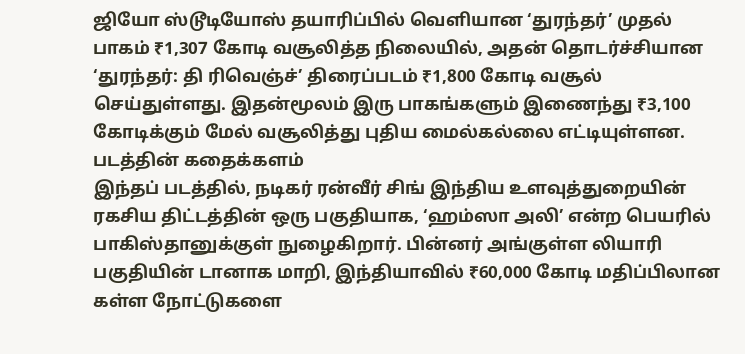ஜியோ ஸ்டூடியோஸ் தயாரிப்பில் வெளியான ‘துரந்தர்’ முதல் பாகம் ₹1,307 கோடி வசூலித்த நிலையில், அதன் தொடர்ச்சியான ‘துரந்தர்: தி ரிவெஞ்ச்’ திரைப்படம் ₹1,800 கோடி வசூல் செய்துள்ளது. இதன்மூலம் இரு பாகங்களும் இணைந்து ₹3,100 கோடிக்கும் மேல் வசூலித்து புதிய மைல்கல்லை எட்டியுள்ளன.
படத்தின் கதைக்களம்
இந்தப் படத்தில், நடிகர் ரன்வீர் சிங் இந்திய உளவுத்துறையின் ரகசிய திட்டத்தின் ஒரு பகுதியாக, ‘ஹம்ஸா அலி’ என்ற பெயரில் பாகிஸ்தானுக்குள் நுழைகிறார். பின்னர் அங்குள்ள லியாரி பகுதியின் டானாக மாறி, இந்தியாவில் ₹60,000 கோடி மதிப்பிலான கள்ள நோட்டுகளை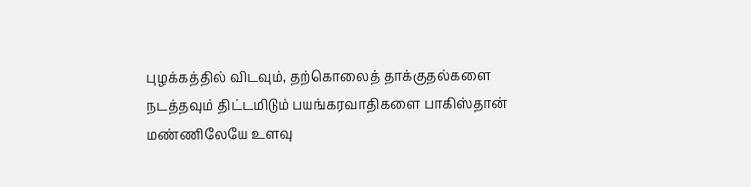புழக்கத்தில் விடவும், தற்கொலைத் தாக்குதல்களை நடத்தவும் திட்டமிடும் பயங்கரவாதிகளை பாகிஸ்தான் மண்ணிலேயே உளவு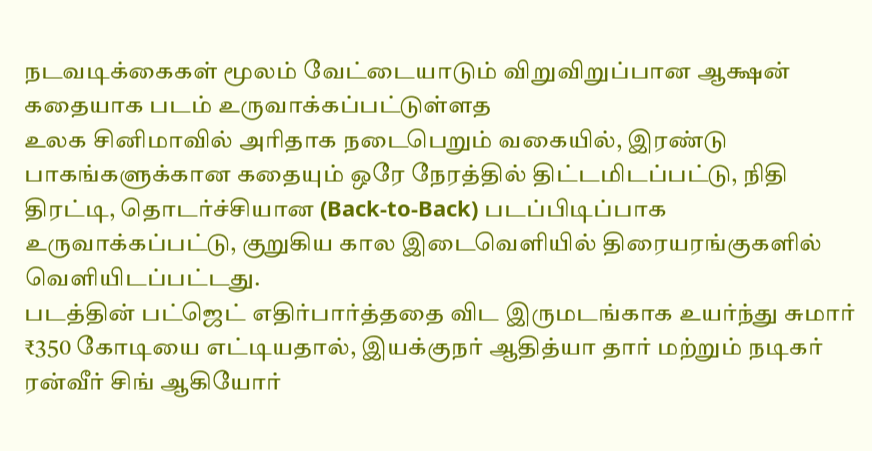நடவடிக்கைகள் மூலம் வேட்டையாடும் விறுவிறுப்பான ஆக்ஷன் கதையாக படம் உருவாக்கப்பட்டுள்ளத
உலக சினிமாவில் அரிதாக நடைபெறும் வகையில், இரண்டு பாகங்களுக்கான கதையும் ஒரே நேரத்தில் திட்டமிடப்பட்டு, நிதி திரட்டி, தொடர்ச்சியான (Back-to-Back) படப்பிடிப்பாக உருவாக்கப்பட்டு, குறுகிய கால இடைவெளியில் திரையரங்குகளில் வெளியிடப்பட்டது.
படத்தின் பட்ஜெட் எதிர்பார்த்ததை விட இருமடங்காக உயர்ந்து சுமார் ₹350 கோடியை எட்டியதால், இயக்குநர் ஆதித்யா தார் மற்றும் நடிகர் ரன்வீர் சிங் ஆகியோர்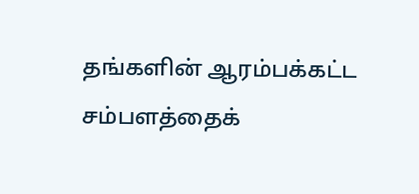தங்களின் ஆரம்பக்கட்ட சம்பளத்தைக்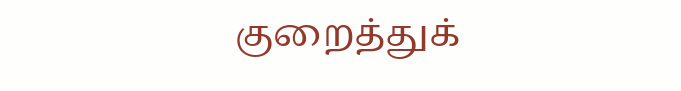குறைத்துக்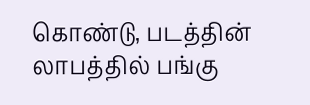கொண்டு, படத்தின் லாபத்தில் பங்கு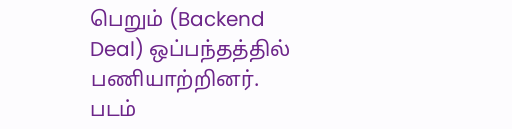பெறும் (Backend Deal) ஒப்பந்தத்தில் பணியாற்றினர்.
படம்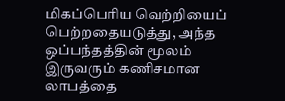மிகப்பெரிய வெற்றியைப் பெற்றதையடுத்து, அந்த ஒப்பந்தத்தின் மூலம் இருவரும் கணிசமான லாபத்தை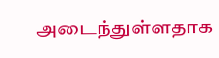அடைந்துள்ளதாக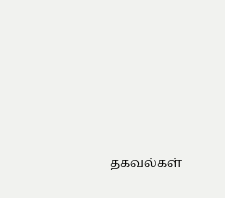தகவல்கள்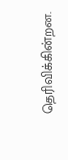தெரிவிக்கின்றன.